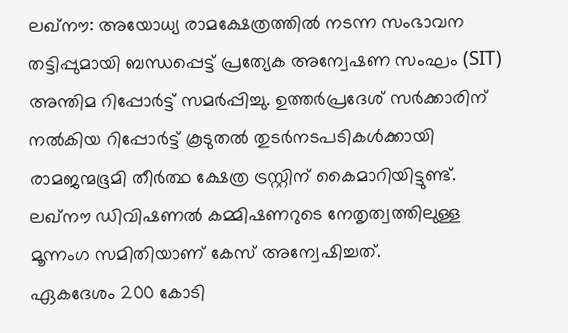ലഖ്നൗ: അയോധ്യ രാമക്ഷേത്രത്തിൽ നടന്ന സംഭാവന തട്ടിപ്പുമായി ബന്ധപ്പെട്ട് പ്രത്യേക അന്വേഷണ സംഘം (SIT) അന്തിമ റിപ്പോർട്ട് സമർപ്പിച്ചു. ഉത്തർപ്രദേശ് സർക്കാരിന് നൽകിയ റിപ്പോർട്ട് കൂടുതൽ തുടർനടപടികൾക്കായി രാമജന്മഭൂമി തീർത്ഥ ക്ഷേത്ര ട്രസ്റ്റിന് കൈമാറിയിട്ടുണ്ട്. ലഖ്നൗ ഡിവിഷണൽ കമ്മിഷണറുടെ നേതൃത്വത്തിലുള്ള മൂന്നംഗ സമിതിയാണ് കേസ് അന്വേഷിച്ചത്.
ഏകദേശം 200 കോടി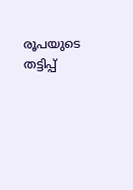രൂപയുടെ തട്ടിപ്പ്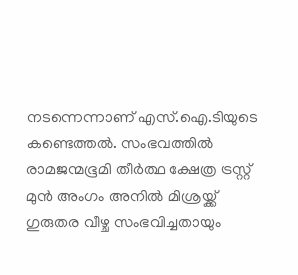നടന്നെന്നാണ് എസ്.ഐ.ടിയുടെ കണ്ടെത്തൽ. സംഭവത്തിൽ രാമജന്മഭൂമി തീർത്ഥ ക്ഷേത്ര ട്രസ്റ്റ് മുൻ അംഗം അനിൽ മിശ്രയ്ക്ക് ഗുരുതര വീഴ്ച സംഭവിച്ചതായും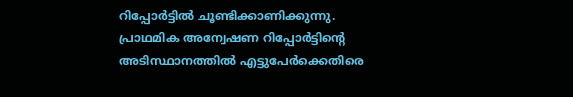റിപ്പോർട്ടിൽ ചൂണ്ടിക്കാണിക്കുന്നു. പ്രാഥമിക അന്വേഷണ റിപ്പോർട്ടിന്റെ അടിസ്ഥാനത്തിൽ എട്ടുപേർക്കെതിരെ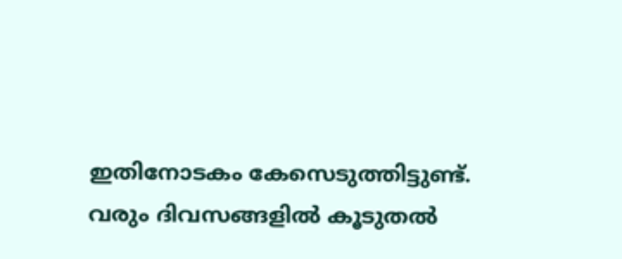ഇതിനോടകം കേസെടുത്തിട്ടുണ്ട്. വരും ദിവസങ്ങളിൽ കൂടുതൽ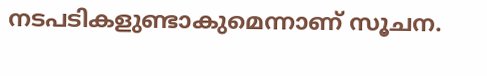നടപടികളുണ്ടാകുമെന്നാണ് സൂചന.